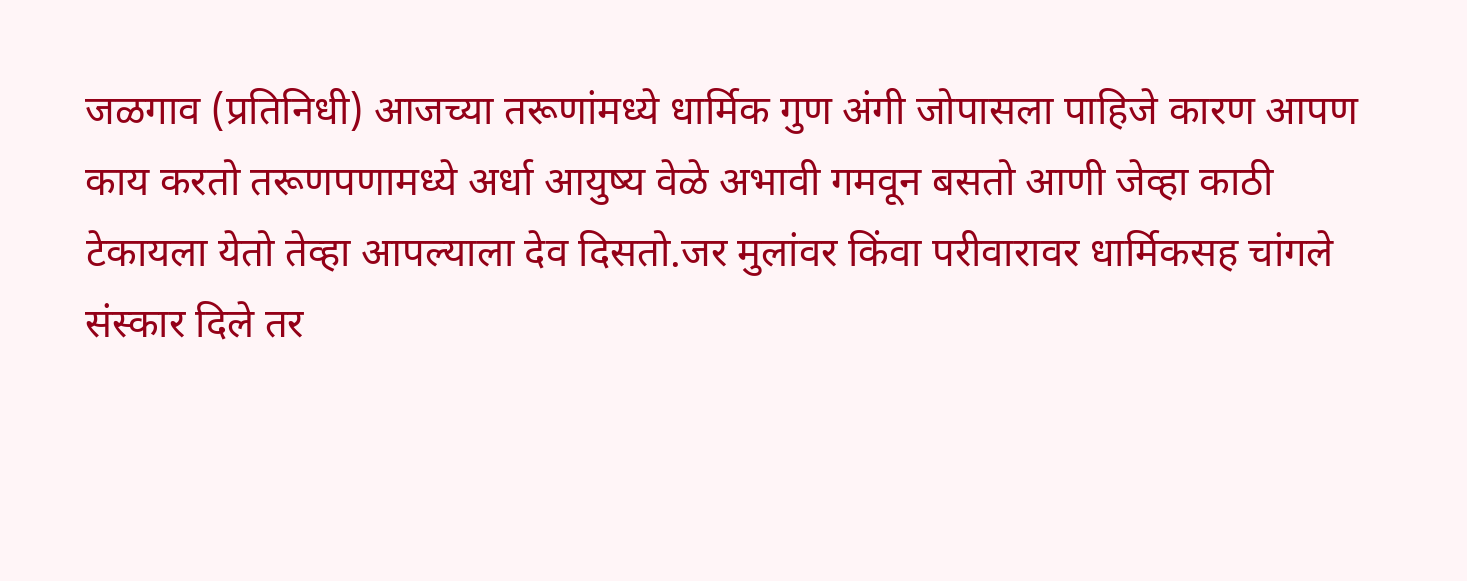जळगाव (प्रतिनिधी) आजच्या तरूणांमध्ये धार्मिक गुण अंगी जोपासला पाहिजे कारण आपण काय करतो तरूणपणामध्ये अर्धा आयुष्य वेळे अभावी गमवून बसतो आणी जेव्हा काठी टेकायला येतो तेव्हा आपल्याला देव दिसतो.जर मुलांवर किंवा परीवारावर धार्मिकसह चांगले संस्कार दिले तर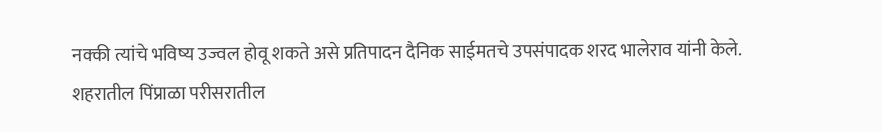नक्की त्यांचे भविष्य उज्वल होवू शकते असे प्रतिपादन दैनिक साईमतचे उपसंपादक शरद भालेराव यांनी केले.
शहरातील पिंप्राळा परीसरातील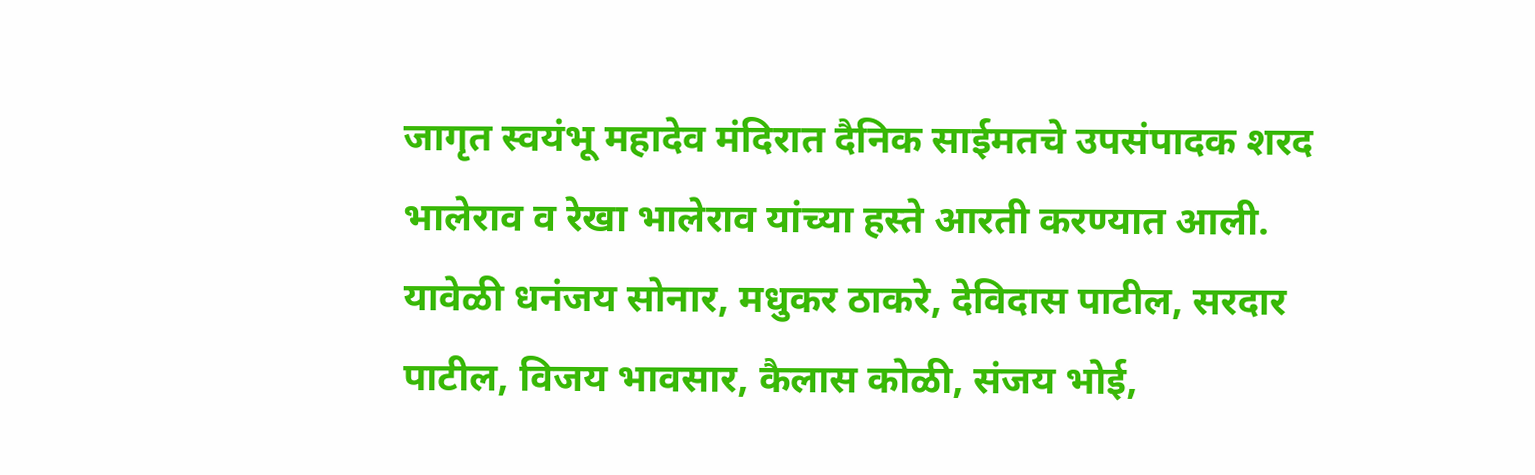जागृत स्वयंभू महादेव मंदिरात दैनिक साईमतचे उपसंपादक शरद भालेराव व रेखा भालेराव यांच्या हस्ते आरती करण्यात आली.
यावेळी धनंजय सोनार, मधुकर ठाकरे, देविदास पाटील, सरदार पाटील, विजय भावसार, कैलास कोळी, संजय भोई,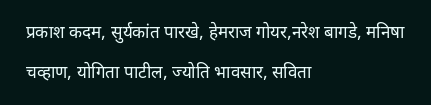प्रकाश कदम, सुर्यकांत पारखे, हेमराज गोयर,नरेश बागडे, मनिषा चव्हाण, योगिता पाटील, ज्योति भावसार, सविता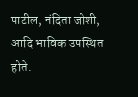पाटील, नंदिता जोशी, आदि भाविक उपस्थित होते.